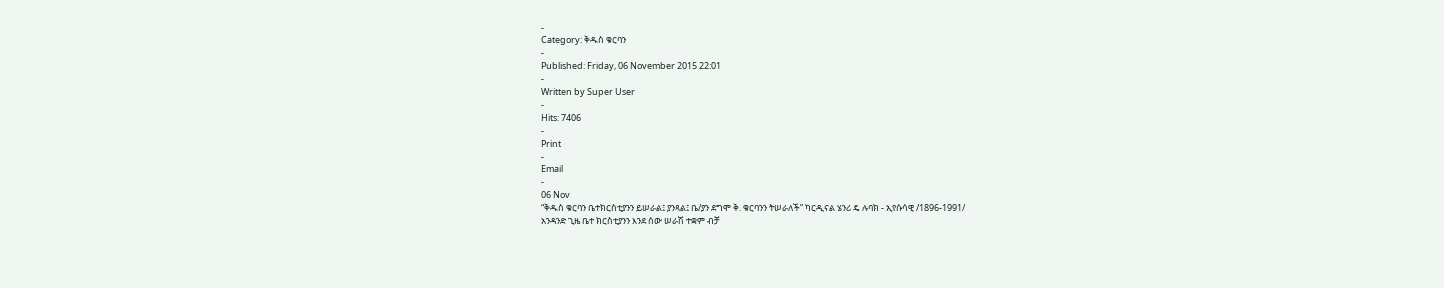-
Category: ቅዱስ ቁርባን
-
Published: Friday, 06 November 2015 22:01
-
Written by Super User
-
Hits: 7406
-
Print
-
Email
-
06 Nov
“ቅዱስ ቁርባን ቤተክርስቲያንን ይሠራል፤ ያንጻል፤ ቤ/ያን ደግሞ ቅ. ቁርባንን ትሠራለች” ካርዲናል ሄንሪ ዴ ሉባክ - ኢየሱሳዊ /1896-1991/
አንዳንድ ጊዜ ቤተ ክርስቲያንን እንደ ሰው ሠራሽ ተቋም ብቻ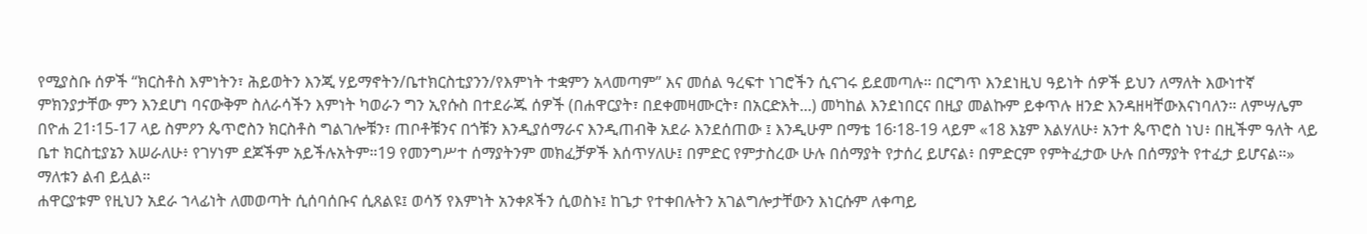የሚያስቡ ሰዎች “ክርስቶስ እምነትን፣ ሕይወትን እንጂ ሃይማኖትን/ቤተክርስቲያንን/የእምነት ተቋምን አላመጣም” እና መሰል ዓረፍተ ነገሮችን ሲናገሩ ይደመጣሉ። በርግጥ እንደነዚህ ዓይነት ሰዎች ይህን ለማለት እውነተኛ ምክንያታቸው ምን እንደሆነ ባናውቅም ስለራሳችን እምነት ካወራን ግን ኢየሱስ በተደራጁ ሰዎች (በሐዋርያት፣ በደቀመዛሙርት፣ በአርድእት...) መካከል እንደነበርና በዚያ መልኩም ይቀጥሉ ዘንድ እንዳዘዛቸውእናነባለን። ለምሣሌም በዮሐ 21፡15-17 ላይ ስምዖን ጴጥሮስን ክርስቶስ ግልገሎቹን፣ ጠቦቶቹንና በጎቹን እንዲያሰማራና እንዲጠብቅ አደራ እንደሰጠው ፤ እንዲሁም በማቴ 16፡18-19 ላይም «18 እኔም እልሃለሁ፥ አንተ ጴጥሮስ ነህ፥ በዚችም ዓለት ላይ ቤተ ክርስቲያኔን እሠራለሁ፥ የገሃነም ደጆችም አይችሉአትም።19 የመንግሥተ ሰማያትንም መክፈቻዎች እሰጥሃለሁ፤ በምድር የምታስረው ሁሉ በሰማያት የታሰረ ይሆናል፥ በምድርም የምትፈታው ሁሉ በሰማያት የተፈታ ይሆናል።» ማለቱን ልብ ይሏል።
ሐዋርያቱም የዚህን አደራ ኀላፊነት ለመወጣት ሲሰባሰቡና ሲጸልዩ፤ ወሳኝ የእምነት አንቀጾችን ሲወስኑ፤ ከጌታ የተቀበሉትን አገልግሎታቸውን እነርሱም ለቀጣይ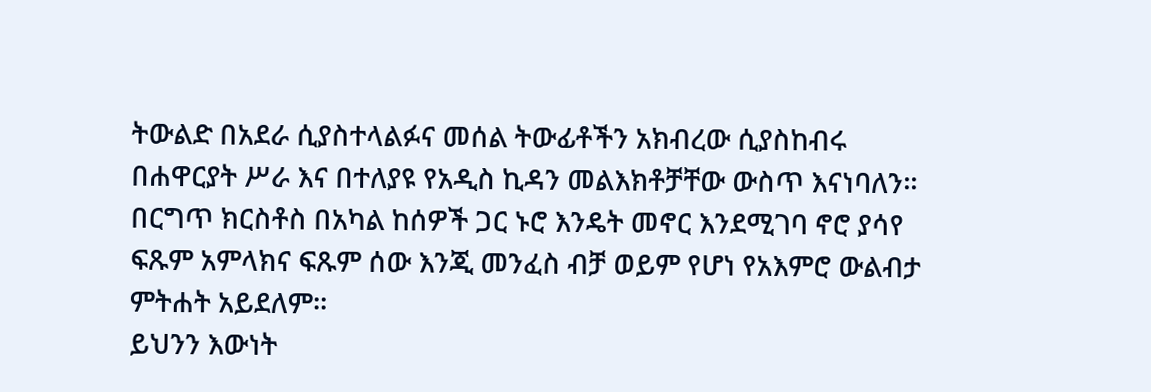ትውልድ በአደራ ሲያስተላልፉና መሰል ትውፊቶችን አክብረው ሲያስከብሩ በሐዋርያት ሥራ እና በተለያዩ የአዲስ ኪዳን መልእክቶቻቸው ውስጥ እናነባለን። በርግጥ ክርስቶስ በአካል ከሰዎች ጋር ኑሮ እንዴት መኖር እንደሚገባ ኖሮ ያሳየ ፍጹም አምላክና ፍጹም ሰው እንጂ መንፈስ ብቻ ወይም የሆነ የአእምሮ ውልብታ ምትሐት አይደለም።
ይህንን እውነት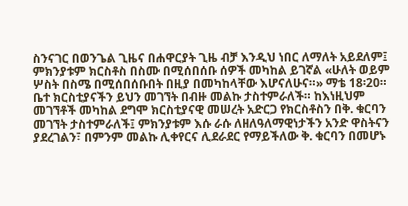ስንናገር በወንጌል ጊዜና በሐዋርያት ጊዜ ብቻ እንዲህ ነበር ለማለት አይደለም፤ ምክንያቱም ክርስቶስ በስሙ በሚሰበሰቡ ሰዎች መካከል ይገኛል «ሁለት ወይም ሦስት በስሜ በሚሰበሰቡበት በዚያ በመካከላቸው እሆናለሁና።» ማቴ 18፡20። ቤተ ክርስቲያናችን ይህን መገኘት በብዙ መልኩ ታስተምራለች። ከእነዚህም መገኘቶች መካከል ደግሞ ክርስቲያናዊ መሠረት አድርጋ የክርስቶስን በቅ. ቁርባን መገኘት ታስተምራለች፤ ምክንያቱም እሱ ራሱ ለዘለዓለማዊነታችን አንድ ዋስትናን ያደረገልን፣ በምንም መልኩ ሊቀየርና ሊደራደር የማይችለው ቅ. ቁርባን በመሆኑ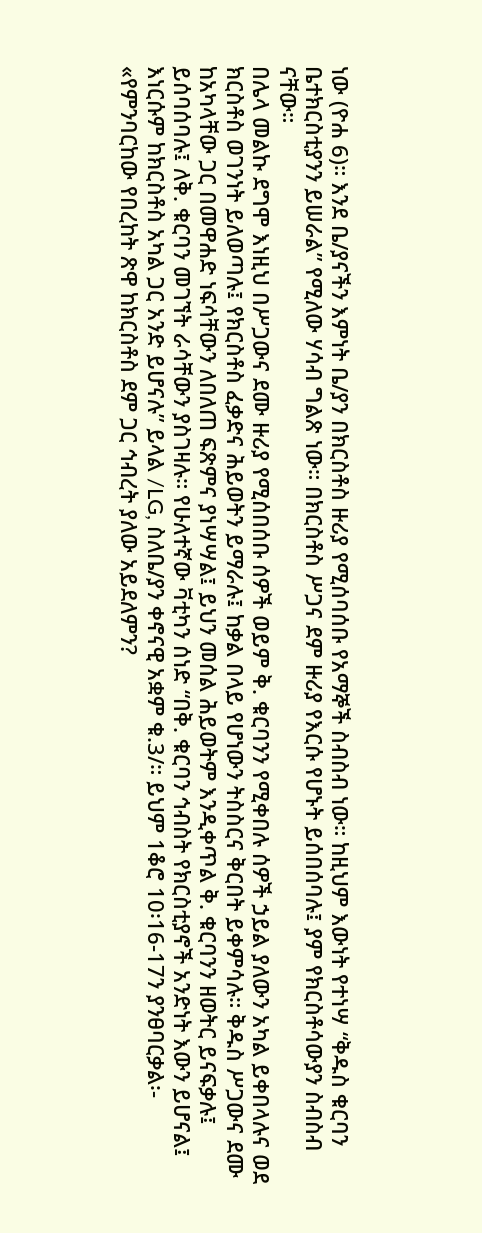ነው (ዮሐ 6)። እንደ ቤ/ያናችን እምነት ቤ/ያን በክርስቶስ ዙሪያ የሚሰባሰቡ የአማኞች ስብስብ ነው። ከዚህም እውነት የተነሣ “ቅዱስ ቁርባን ቤተክርስቲያንን ይሠራል” የሚለው ሃሳብ ግልጽ ነው። በክርስቶስ ሥጋና ደም ዙሪያ የእርሱ የሆኑት ይሰበሰባሉ፤ ያም የክርስቶሳውያን ስብስብ ናቸው።
በሌላ መልኩ ደግሞ እነዚህ በሥጋውና ደሙ ዙሪያ የሚሰበሰቡ ሰዎች ወይም ቅ. ቁርባንን የሚቀበሉ ሰዎች ኃይል ያለውን አካል ይቀበላሉና ወደ ክርስቶስ ወገንነት ይለወጣሉ፤ የክርስቶስ ፈቃድና ሕይወትን ይማራሉ፤ ከቃል በላይ የሆነውን ትስስርና ቅርበት ይቀምሳሉ። ቅዱስ ሥጋውና ደሙ ከአካላቸው ጋር በመዋሐድ ነፍሳቸውን ለበለጠ ፍጽምና ያነሣሣል፤ ይህን መሰል ሕይወትም እንዲቀጥል ቅ. ቁርባንን ዘወትር ይናፍቃሉ፤ ይሰባሰባሉ፤ ለቅ. ቁርባን መገኘት ራሳቸውን ያስገዛሉ። የሁለተኛው ቫቲካን ሰነድ “በቅ. ቁርባን ኅብስት የክርስቲያኖች አንድነት እውን ይሆናል፤ እነርሱም ከክርስቶስ አካል ጋር አንድ ይሆናሉ” ይላል /LG, ስለቤ/ያን ቀኖናዊ አቋም ቁ.3/። ይህም 1ቆሮ 10፡16-17ን ያንፀባርቃል፡- «የምንባርከው የበረከት ጽዋ ከክርስቶስ ደም ጋር ኅብረት ያለው አይደለምን?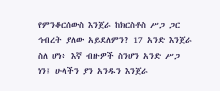የምንቆርሰውስ እንጀራ ከክርስቶስ ሥጋ ጋር ኅብረት ያለው አይደለምን? 17 አንድ እንጀራ ስለ ሆነ፥ እኛ ብዙዎች ስንሆን አንድ ሥጋ ነን፤ ሁላችን ያን አንዱን እንጀራ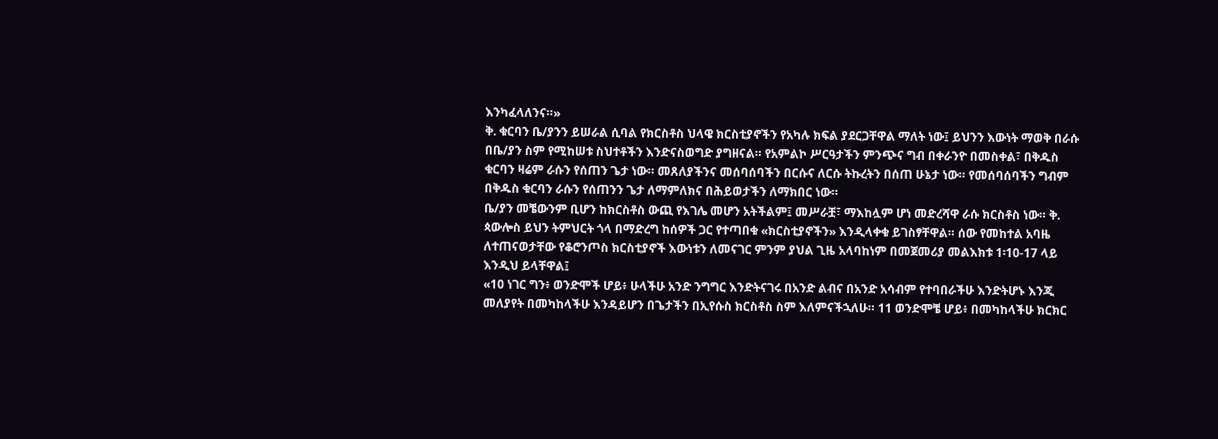እንካፈላለንና።»
ቅ. ቁርባን ቤ/ያንን ይሠራል ሲባል የክርስቶስ ህላዌ ክርስቲያኖችን የአካሉ ክፍል ያደርጋቸዋል ማለት ነው፤ ይህንን እውነት ማወቅ በራሱ በቤ/ያን ስም የሚከሠቱ ስህተቶችን እንድናስወግድ ያግዘናል። የአምልኮ ሥርዓታችን ምንጭና ግብ በቀራንዮ በመስቀል፣ በቅዱስ ቁርባን ዛሬም ራሱን የሰጠን ጌታ ነው። መጸለያችንና መሰባሰባችን በርሱና ለርሱ ትኩረትን በሰጠ ሁኔታ ነው። የመሰባሰባችን ግብም በቅዱስ ቁርባን ራሱን የሰጠንን ጌታ ለማምለክና በሕይወታችን ለማክበር ነው።
ቤ/ያን መቼውንም ቢሆን ከክርስቶስ ውጪ የእገሌ መሆን አትችልም፤ መሥራቿ፣ ማእከሏም ሆነ መድረሻዋ ራሱ ክርስቶስ ነው። ቅ. ጳውሎስ ይህን ትምህርት ጎላ በማድረግ ከሰዎች ጋር የተጣበቁ «ክርስቲያኖችን» እንዲላቀቁ ይገስፃቸዋል። ሰው የመከተል አባዜ ለተጠናወታቸው የቆሮንጦስ ክርስቲያኖች እውነቱን ለመናገር ምንም ያህል ጊዜ አላባከነም በመጀመሪያ መልእክቱ 1፡10-17 ላይ እንዲህ ይላቸዋል፤
«10 ነገር ግን፥ ወንድሞች ሆይ፥ ሁላችሁ አንድ ንግግር እንድትናገሩ በአንድ ልብና በአንድ አሳብም የተባበራችሁ እንድትሆኑ እንጂ መለያየት በመካከላችሁ እንዳይሆን በጌታችን በኢየሱስ ክርስቶስ ስም እለምናችኋለሁ። 11 ወንድሞቼ ሆይ፥ በመካከላችሁ ክርክር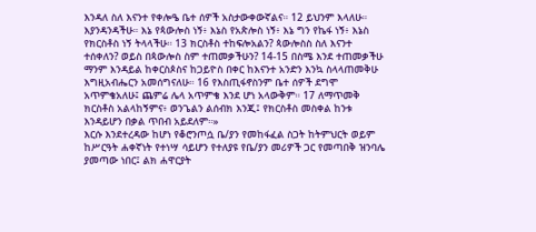እንዳለ ስለ እናንተ የቀሎዔ ቤተ ሰዎች አስታውቀውኛልና። 12 ይህንም እላለሁ። እያንዳንዳችሁ። እኔ የጳውሎስ ነኝ፥ እኔስ የአጵሎስ ነኝ፥ እኔ ግን የኬፋ ነኝ፥ እኔስ የክርስቶስ ነኝ ትላላችሁ። 13 ክርስቶስ ተከፍሎአልን? ጳውሎስስ ስለ እናንተ ተሰቀለን? ወይስ በጳውሎስ ስም ተጠመቃችሁን? 14-15 በስሜ እንደ ተጠመቃችሁ ማንም እንዳይል ከቀርስጶስና ከጋይዮስ በቀር ከእናንተ አንድን እንኳ ስላላጠመቅሁ እግዚአብሔርን አመሰግናለሁ። 16 የእስጢፋኖስንም ቤተ ሰዎች ደግሞ አጥምቄአለሁ፤ ጨምሬ ሌላ አጥምቄ እንደ ሆነ አላውቅም። 17 ለማጥመቅ ክርስቶስ አልላከኝምና፥ ወንጌልን ልሰብክ እንጂ፤ የክርስቶስ መስቀል ከንቱ እንዳይሆን በቃል ጥበብ አይደለም።»
እርሱ እንደተረዳው ከሆነ የቆሮንጦሷ ቤ/ያን የመከፋፈል ስጋት ከትምህርት ወይም ከሥርዓት ሐቀኛነት የተነሣ ሳይሆን የተለያዩ የቤ/ያን መሪዎች ጋር የመጣበቅ ዝንባሌ ያመጣው ነበር፤ ልክ ሐዋርያት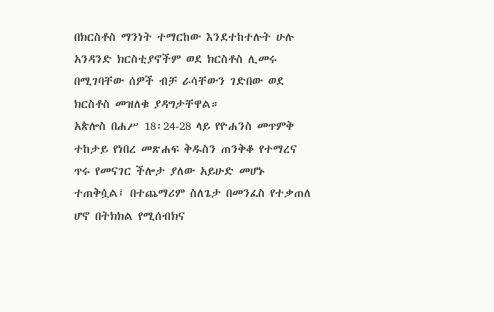በክርስቶስ ማንነት ተማርከው እንደተከተሉት ሁሉ አንዳንድ ክርስቲያኖችም ወደ ክርስቶስ ሊመሩ በሚገባቸው ሰዎች ብቻ ራሳቸውን ገድበው ወደ ክርስቶስ መዝለቁ ያዳግታቸዋል።
አጵሎስ በሐሥ 18፡24-28 ላይ የዮሐንስ መጥምቅ ተከታይ የነበረ መጽሐፍ ቅዱስን ጠንቅቆ የተማረና ጥሩ የመናገር ችሎታ ያለው አይሁድ መሆኑ ተጠቅሷል፤ በተጨማሪም ስለጌታ በመንፈስ የተቃጠለ ሆኖ በትክክል የሚሰብክና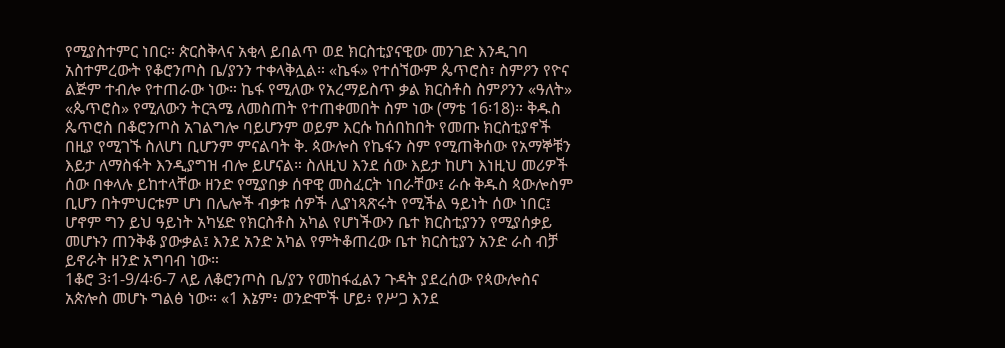የሚያስተምር ነበር። ጵርስቅላና አቂላ ይበልጥ ወደ ክርስቲያናዊው መንገድ እንዲገባ አስተምረውት የቆሮንጦስ ቤ/ያንን ተቀላቅሏል። «ኬፋ» የተሰኘውም ጴጥሮስ፣ ስምዖን የዮና ልጅም ተብሎ የተጠራው ነው። ኬፋ የሚለው የአረማይስጥ ቃል ክርስቶስ ስምዖንን «ዓለት» «ጴጥሮስ» የሚለውን ትርጓሜ ለመስጠት የተጠቀመበት ስም ነው (ማቴ 16፡18)። ቅዱስ ጴጥሮስ በቆሮንጦስ አገልግሎ ባይሆንም ወይም እርሱ ከሰበከበት የመጡ ክርስቲያኖች በዚያ የሚገኙ ስለሆነ ቢሆንም ምናልባት ቅ. ጳውሎስ የኬፋን ስም የሚጠቅሰው የአማኞቹን እይታ ለማስፋት እንዲያግዝ ብሎ ይሆናል። ስለዚህ እንደ ሰው እይታ ከሆነ እነዚህ መሪዎች ሰው በቀላሉ ይከተላቸው ዘንድ የሚያበቃ ሰዋዊ መስፈርት ነበራቸው፤ ራሱ ቅዱስ ጳውሎስም ቢሆን በትምህርቱም ሆነ በሌሎች ብቃቱ ሰዎች ሊያነጻጽሩት የሚችል ዓይነት ሰው ነበር፤ ሆኖም ግን ይህ ዓይነት አካሄድ የክርስቶስ አካል የሆነችውን ቤተ ክርስቲያንን የሚያሰቃይ መሆኑን ጠንቅቆ ያውቃል፤ እንደ አንድ አካል የምትቆጠረው ቤተ ክርስቲያን አንድ ራስ ብቻ ይኖራት ዘንድ አግባብ ነው።
1ቆሮ 3፡1-9/4፡6-7 ላይ ለቆሮንጦስ ቤ/ያን የመከፋፈልን ጉዳት ያደረሰው የጳውሎስና አጵሎስ መሆኑ ግልፅ ነው። «1 እኔም፥ ወንድሞች ሆይ፥ የሥጋ እንደ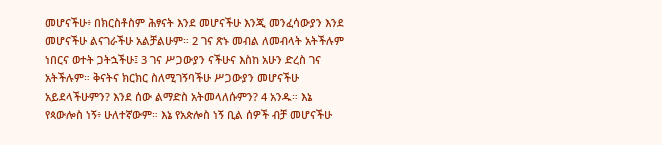መሆናችሁ፥ በክርስቶስም ሕፃናት እንደ መሆናችሁ እንጂ መንፈሳውያን እንደ መሆናችሁ ልናገራችሁ አልቻልሁም። 2 ገና ጽኑ መብል ለመብላት አትችሉም ነበርና ወተት ጋትኋችሁ፤ 3 ገና ሥጋውያን ናችሁና እስከ አሁን ድረስ ገና አትችሉም። ቅናትና ክርክር ስለሚገኝባችሁ ሥጋውያን መሆናችሁ አይደላችሁምን? እንደ ሰው ልማድስ አትመላለሱምን? 4 አንዱ። እኔ የጳውሎስ ነኝ፥ ሁለተኛውም። እኔ የአጵሎስ ነኝ ቢል ሰዎች ብቻ መሆናችሁ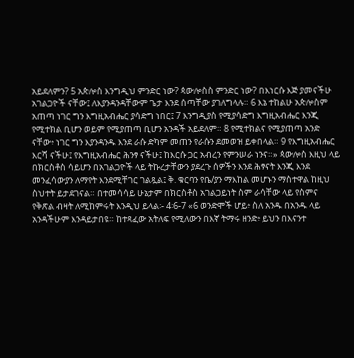አይደለምን? 5 አጵሎስ እንግዲህ ምንድር ነው? ጳውሎስስ ምንድር ነው? በእነርሱ እጅ ያመናችሁ አገልጋዮች ናቸው፤ ለእያንዳንዳቸውም ጌታ እንደ ሰጣቸው ያገለግላሉ። 6 እኔ ተከልሁ አጵሎስም አጠጣ ነገር ግን እግዚአብሔር ያሳድግ ነበር፤ 7 እንግዲያስ የሚያሳድግ እግዚአብሔር እንጂ የሚተክል ቢሆን ወይም የሚያጠጣ ቢሆን አንዳች አይደለም። 8 የሚተክልና የሚያጠጣ አንድ ናቸው፥ ነገር ግን እያንዳንዱ እንደ ራሱ ድካም መጠን የራሱን ደመወዝ ይቀበላል። 9 የእግዚአብሔር እርሻ ናችሁ፤ የእግዚአብሔር ሕንፃ ናችሁ፤ ከእርሱ ጋር አብረን የምንሠራ ነንና።» ጳውሎስ እዚህ ላይ በክርስቶስ ሳይሆን በአገልጋዮች ላይ ትኩረታቸውን ያደረጉ ሰዎችን እንደ ሕፃናት እንጂ እንደ መንፈሳውያን ለማየት እንደሚቸገር ገልጿል፤ ቅ. ቁርባን የቤ/ያን ማእከል መሆኑን ማስተዋል ከዚህ ስህተት ይታደገናል። በተመሳሳይ ሁኔታም በክርስቶስ አገልጋይነት ስም ራሳቸው ላይ የስምና የቅጽል ብዛት ለሚከምሩት እንዲህ ይላል፡- 4፡6-7 «6 ወንድሞች ሆይ፥ ስለ አንዱ በአንዱ ላይ አንዳችሁም እንዳይታበዩ። ከተጻፈው አትለፍ የሚለውን በእኛ ትማሩ ዘንድ፥ ይህን በእናንተ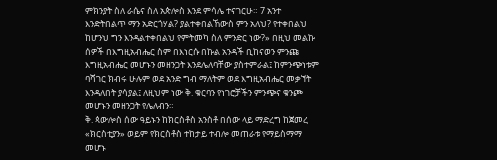ምክንያት ስለ ራሴና ስለ አጵሎስ እንደ ምሳሌ ተናገርሁ። 7 አንተ እንድትበልጥ ማን አድርጎሃል? ያልተቀበልኸውስ ምን አለህ? የተቀበልህ ከሆንህ ግን እንዳልተቀበልህ የምትመካ ስለ ምንድር ነው?» በዚህ መልኩ ሰዎች በእግዚአብሔር ስም በእነርሱ በኩል አንዳች ቢከናወን ምንጩ እግዚአብሔር መሆኑን መዘንጋት እንደሌለባቸው ያስተምራል፤ ከምንጭነቱም ባሻገር ክብሩ ሁሉም ወደ አንድ ግብ ማለትም ወደ እግዚአብሔር መቃኘት እንዳለበት ያሳያል፤ ለዚህም ነው ቅ. ቁርባን የነገሮቻችን ምንጭና ቁንጮ መሆኑን መዘንጋት የሌለብን።
ቅ. ጳውሎስ ሰው ዓይኑን ከክርስቶስ አንስቶ በሰው ላይ ማድረግ ከጀመረ «ክርስቲያን» ወይም የክርስቶስ ተከታይ ተብሎ መጠራቱ የማይስማማ መሆኑ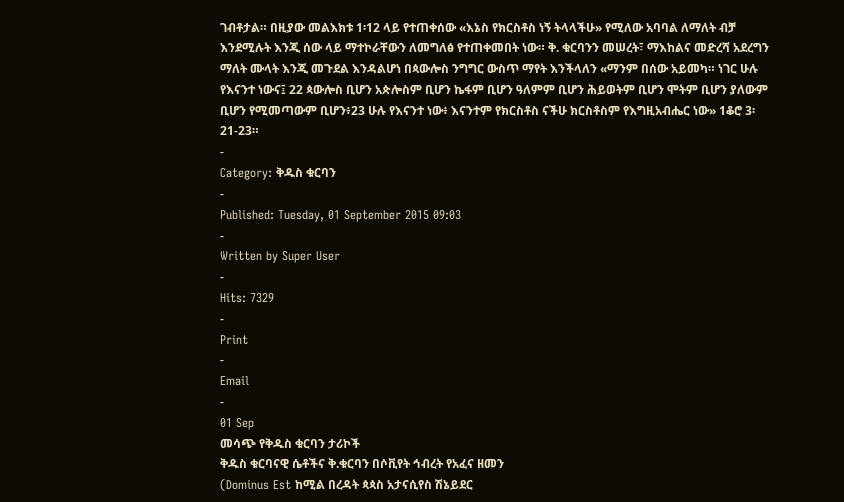ገብቶታል። በዚያው መልእክቱ 1፡12 ላይ የተጠቀሰው «እኔስ የክርስቶስ ነኝ ትላላችሁ» የሚለው አባባል ለማለት ብቻ እንደሚሉት እንጂ ሰው ላይ ማተኮራቸውን ለመግለፅ የተጠቀመበት ነው። ቅ. ቁርባንን መሠረት፣ ማእከልና መድረሻ አደረግን ማለት ሙላት እንጂ መጉደል እንዳልሆነ በጳውሎስ ንግግር ውስጥ ማየት እንችላለን «ማንም በሰው አይመካ። ነገር ሁሉ የእናንተ ነውና፤ 22 ጳውሎስ ቢሆን አጵሎስም ቢሆን ኬፋም ቢሆን ዓለምም ቢሆን ሕይወትም ቢሆን ሞትም ቢሆን ያለውም ቢሆን የሚመጣውም ቢሆን፥23 ሁሉ የእናንተ ነው፥ እናንተም የክርስቶስ ናችሁ ክርስቶስም የእግዚአብሔር ነው» 1ቆሮ 3፡21-23።
-
Category: ቅዱስ ቁርባን
-
Published: Tuesday, 01 September 2015 09:03
-
Written by Super User
-
Hits: 7329
-
Print
-
Email
-
01 Sep
መሳጭ የቅዱስ ቁርባን ታሪኮች
ቅዱስ ቁርባናዊ ሴቶችና ቅ.ቁርባን በሶቪየት ኅብረት የአፈና ዘመን
(Dominus Est ከሚል በረዳት ጳጳስ አታናሲየስ ሽኔይደር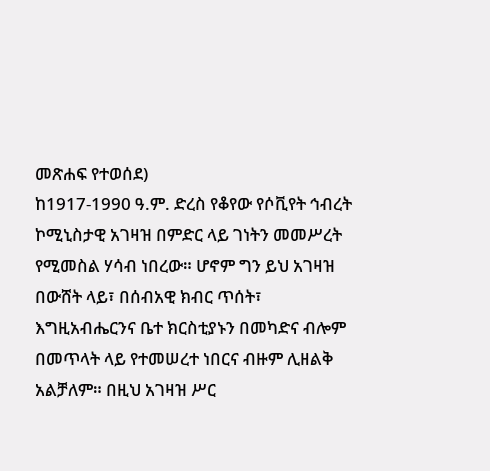መጽሐፍ የተወሰደ)
ከ1917-1990 ዓ.ም. ድረስ የቆየው የሶቪየት ኅብረት ኮሚኒስታዊ አገዛዝ በምድር ላይ ገነትን መመሥረት የሚመስል ሃሳብ ነበረው። ሆኖም ግን ይህ አገዛዝ በውሸት ላይ፣ በሰብአዊ ክብር ጥሰት፣ እግዚአብሔርንና ቤተ ክርስቲያኑን በመካድና ብሎም በመጥላት ላይ የተመሠረተ ነበርና ብዙም ሊዘልቅ አልቻለም። በዚህ አገዛዝ ሥር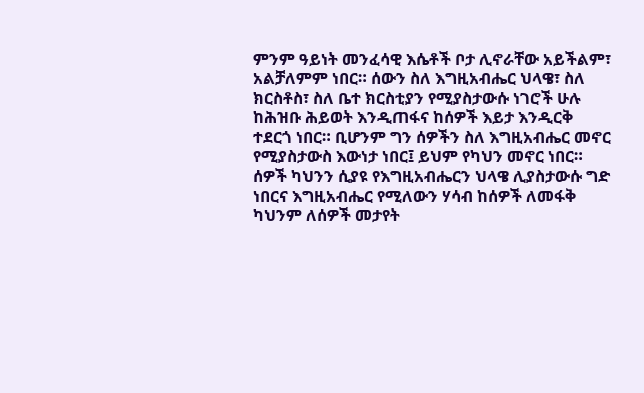ምንም ዓይነት መንፈሳዊ እሴቶች ቦታ ሊኖራቸው አይችልም፣ አልቻለምም ነበር። ሰውን ስለ እግዚአብሔር ህላዌ፣ ስለ ክርስቶስ፣ ስለ ቤተ ክርስቲያን የሚያስታውሱ ነገሮች ሁሉ ከሕዝቡ ሕይወት እንዲጠፋና ከሰዎች እይታ እንዲርቅ ተደርጎ ነበር። ቢሆንም ግን ሰዎችን ስለ እግዚአብሔር መኖር የሚያስታውስ እውነታ ነበር፤ ይህም የካህን መኖር ነበር። ሰዎች ካህንን ሲያዩ የእግዚአብሔርን ህላዌ ሊያስታውሱ ግድ ነበርና እግዚአብሔር የሚለውን ሃሳብ ከሰዎች ለመፋቅ ካህንም ለሰዎች መታየት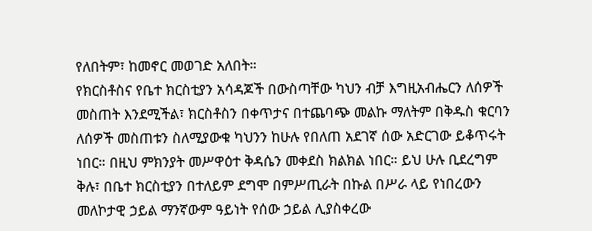የለበትም፣ ከመኖር መወገድ አለበት።
የክርስቶስና የቤተ ክርስቲያን አሳዳጆች በውስጣቸው ካህን ብቻ እግዚአብሔርን ለሰዎች መስጠት እንደሚችል፣ ክርስቶስን በቀጥታና በተጨባጭ መልኩ ማለትም በቅዱስ ቁርባን ለሰዎች መስጠቱን ስለሚያውቁ ካህንን ከሁሉ የበለጠ አደገኛ ሰው አድርገው ይቆጥሩት ነበር። በዚህ ምክንያት መሥዋዕተ ቅዳሴን መቀደስ ክልክል ነበር። ይህ ሁሉ ቢደረግም ቅሉ፣ በቤተ ክርስቲያን በተለይም ደግሞ በምሥጢራት በኩል በሥራ ላይ የነበረውን መለኮታዊ ኃይል ማንኛውም ዓይነት የሰው ኃይል ሊያስቀረው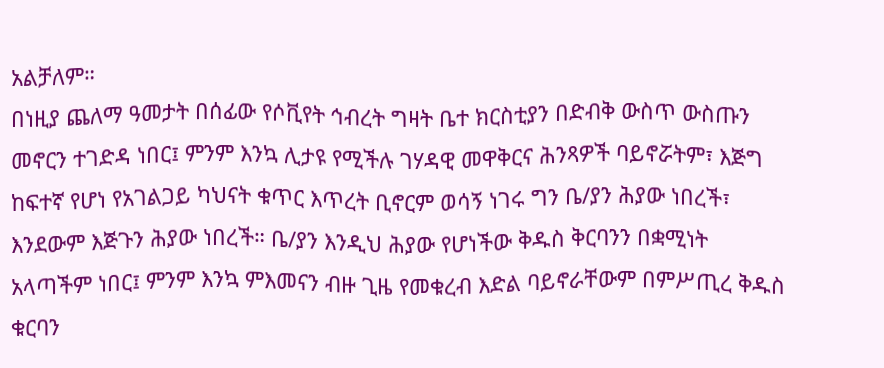አልቻለም።
በነዚያ ጨለማ ዓመታት በሰፊው የሶቪየት ኅብረት ግዛት ቤተ ክርስቲያን በድብቅ ውስጥ ውስጡን መኖርን ተገድዳ ነበር፤ ምንም እንኳ ሊታዩ የሚችሉ ገሃዳዊ መዋቅርና ሕንጻዎች ባይኖሯትም፣ እጅግ ከፍተኛ የሆነ የአገልጋይ ካህናት ቁጥር እጥረት ቢኖርም ወሳኝ ነገሩ ግን ቤ/ያን ሕያው ነበረች፣ እንደውም እጅጉን ሕያው ነበረች። ቤ/ያን እንዲህ ሕያው የሆነችው ቅዱስ ቅርባንን በቋሚነት አላጣችም ነበር፤ ምንም እንኳ ምእመናን ብዙ ጊዜ የመቁረብ እድል ባይኖራቸውም በምሥጢረ ቅዱስ ቁርባን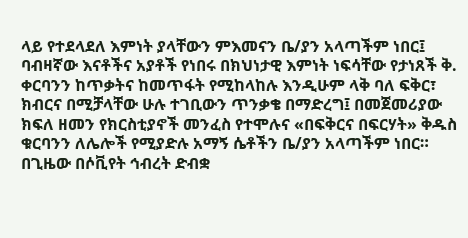ላይ የተደላደለ እምነት ያላቸውን ምእመናን ቤ/ያን አላጣችም ነበር፤ ባብዛኛው እናቶችና አያቶች የነበሩ በክህነታዊ እምነት ነፍሳቸው የታነጸች ቅ. ቀርባንን ከጥቃትና ከመጥፋት የሚከላከሉ እንዲሁም ላቅ ባለ ፍቅር፣ ክብርና በሚቻላቸው ሁሉ ተገቢውን ጥንቃቄ በማድረግ፤ በመጀመሪያው ክፍለ ዘመን የክርስቲያኖች መንፈስ የተሞሉና «በፍቅርና በፍርሃት» ቅዱስ ቁርባንን ለሌሎች የሚያድሉ አማኝ ሴቶችን ቤ/ያን አላጣችም ነበር።
በጊዜው በሶቪየት ኅብረት ድብቋ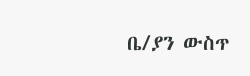ቤ/ያን ውስጥ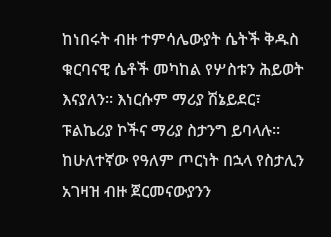ከነበሩት ብዙ ተምሳሌውያት ሴትች ቅዱስ ቁርባናዊ ሴቶች መካከል የሦስቱን ሕይወት እናያለን። እነርሱም ማሪያ ሽኔይደር፣ ፑልኬሪያ ኮችና ማሪያ ስታንግ ይባላሉ።
ከሁለተኛው የዓለም ጦርነት በኋላ የስታሊን አገዛዝ ብዙ ጀርመናውያንን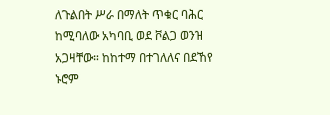ለጉልበት ሥራ በማለት ጥቁር ባሕር ከሚባለው አካባቢ ወደ ቮልጋ ወንዝ አጋዛቸው። ከከተማ በተገለለና በደኸየ ኑሮም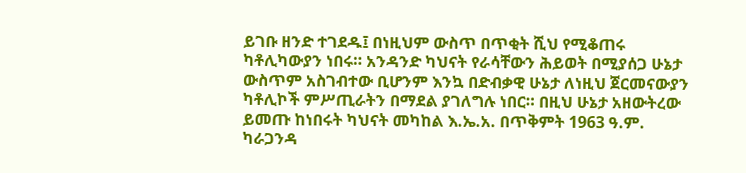ይገቡ ዘንድ ተገደዱ፤ በነዚህም ውስጥ በጥቂት ሺህ የሚቆጠሩ ካቶሊካውያን ነበሩ። አንዳንድ ካህናት የራሳቸውን ሕይወት በሚያሰጋ ሁኔታ ውስጥም አስገብተው ቢሆንም እንኳ በድብቃዊ ሁኔታ ለነዚህ ጀርመናውያን ካቶሊኮች ምሥጢራትን በማደል ያገለግሉ ነበር። በዚህ ሁኔታ አዘውትረው ይመጡ ከነበሩት ካህናት መካከል እ.ኤ.አ. በጥቅምት 1963 ዓ.ም. ካራጋንዳ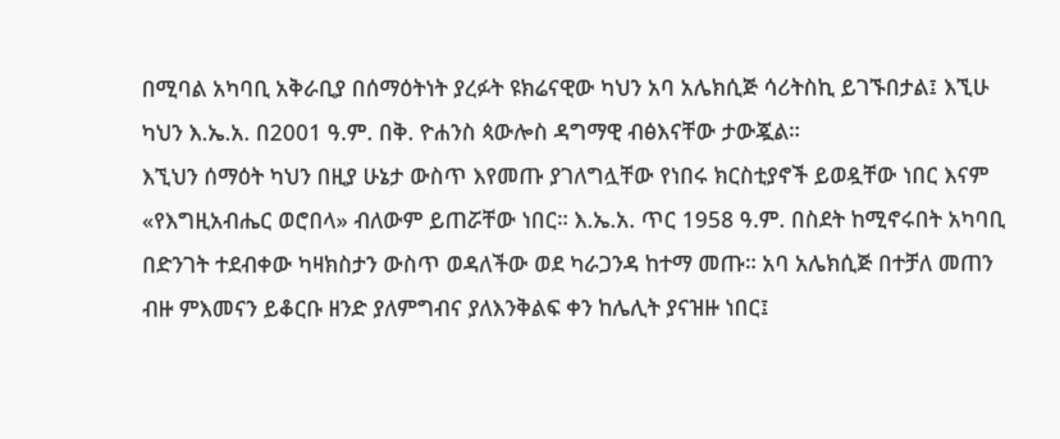በሚባል አካባቢ አቅራቢያ በሰማዕትነት ያረፉት ዩክሬናዊው ካህን አባ አሌክሲጅ ሳሪትስኪ ይገኙበታል፤ እኚሁ ካህን እ.ኤ.አ. በ2001 ዓ.ም. በቅ. ዮሐንስ ጳውሎስ ዳግማዊ ብፅእናቸው ታውጇል።
እኚህን ሰማዕት ካህን በዚያ ሁኔታ ውስጥ እየመጡ ያገለግሏቸው የነበሩ ክርስቲያኖች ይወዷቸው ነበር እናም «የእግዚአብሔር ወሮበላ» ብለውም ይጠሯቸው ነበር። እ.ኤ.አ. ጥር 1958 ዓ.ም. በስደት ከሚኖሩበት አካባቢ በድንገት ተደብቀው ካዛክስታን ውስጥ ወዳለችው ወደ ካራጋንዳ ከተማ መጡ። አባ አሌክሲጅ በተቻለ መጠን ብዙ ምእመናን ይቆርቡ ዘንድ ያለምግብና ያለእንቅልፍ ቀን ከሌሊት ያናዝዙ ነበር፤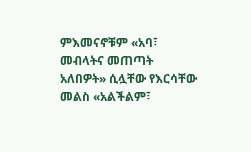ምእመናኖቹም «አባ፣ መብላትና መጠጣት አለበዎት» ሲሏቸው የእርሳቸው መልስ «አልችልም፣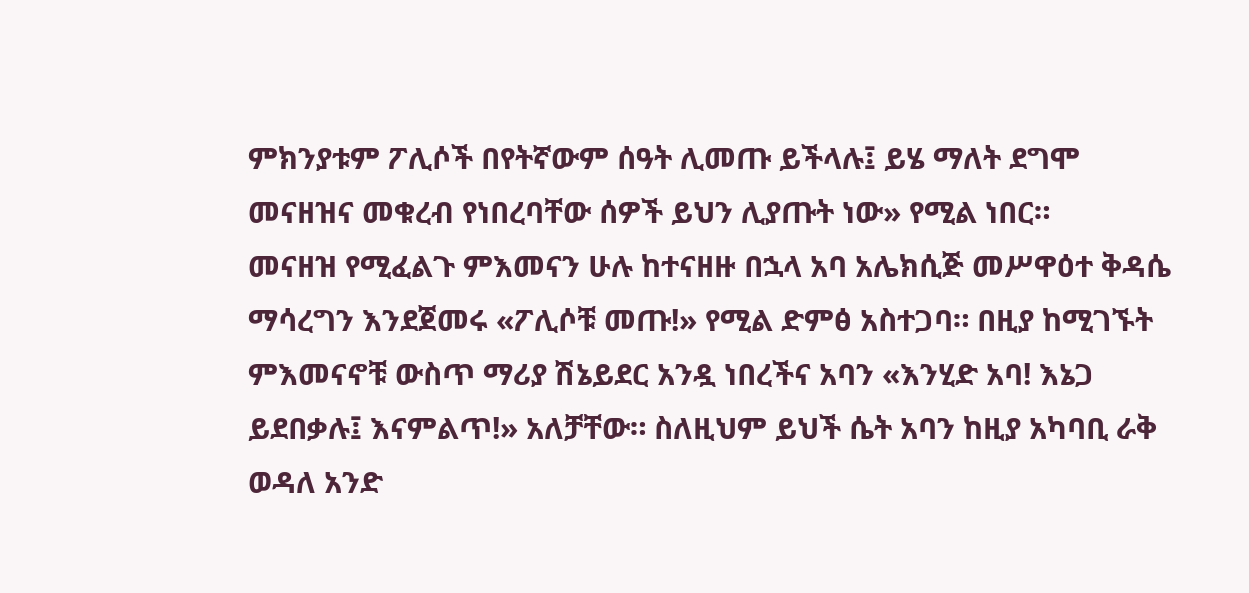ምክንያቱም ፖሊሶች በየትኛውም ሰዓት ሊመጡ ይችላሉ፤ ይሄ ማለት ደግሞ መናዘዝና መቁረብ የነበረባቸው ሰዎች ይህን ሊያጡት ነው» የሚል ነበር።
መናዘዝ የሚፈልጉ ምእመናን ሁሉ ከተናዘዙ በኋላ አባ አሌክሲጅ መሥዋዕተ ቅዳሴ ማሳረግን እንደጀመሩ «ፖሊሶቹ መጡ!» የሚል ድምፅ አስተጋባ። በዚያ ከሚገኙት ምእመናኖቹ ውስጥ ማሪያ ሽኔይደር አንዷ ነበረችና አባን «እንሂድ አባ! እኔጋ ይደበቃሉ፤ እናምልጥ!» አለቻቸው። ስለዚህም ይህች ሴት አባን ከዚያ አካባቢ ራቅ ወዳለ አንድ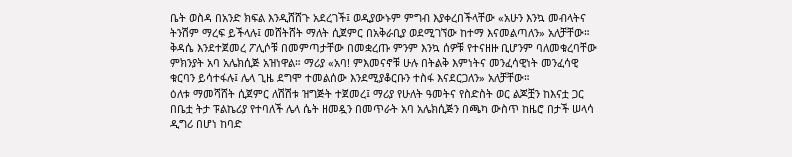ቤት ወስዳ በአንድ ክፍል እንዲሸሸጉ አደረገች፤ ወዲያውኑም ምግብ እያቀረበችላቸው «አሁን እንኳ መብላትና ትንሽም ማረፍ ይችላሉ፤ መሸትሸት ማለት ሲጀምር በአቅራቢያ ወደሚገኘው ከተማ እናመልጣለን» አለቻቸው። ቅዳሴ እንደተጀመረ ፖሊሶቹ በመምጣታቸው በመቋረጡ ምንም እንኳ ሰዎቹ የተናዘዙ ቢሆንም ባለመቁረባቸው ምክንያት አባ አሌክሲጅ አዝነዋል። ማሪያ «አባ! ምእመናኖቹ ሁሉ በትልቅ እምነትና መንፈሳዊነት መንፈሳዊ ቁርባን ይሳተፋሉ፤ ሌላ ጊዜ ደግሞ ተመልሰው እንደሚያቆርቡን ተስፋ እናደርጋለን» አለቻቸው።
ዕለቱ ማመሻሸት ሲጀምር ለሽሽቱ ዝግጅት ተጀመረ፤ ማሪያ የሁለት ዓመትና የስድስት ወር ልጆቿን ከእናቷ ጋር በቤቷ ትታ ፑልኬሪያ የተባለች ሌላ ሴት ዘመዷን በመጥራት አባ አሌክሲጅን በጫካ ውስጥ ከዜሮ በታች ሠላሳ ዲግሪ በሆነ ከባድ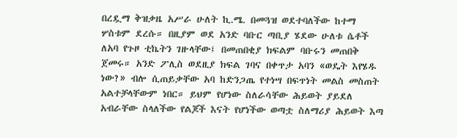በረዷማ ቅዝቃዜ አሥራ ሁለት ኪ.ሜ. በመጓዝ ወደተባለችው ከተማ ሦስቱም ደረሱ። በዚያም ወደ አንድ ባቡር ጣቢያ ሄደው ሁለቱ ሴቶች ለአባ የጉዞ ቲኬትን ገዙላቸው፤ በመጠበቂያ ክፍልም ባቡሩን መጠበቅ ጀመሩ። አንድ ፖሊስ ወደዚያ ክፍል ገባና በቀጥታ አባን «ወዴት እየሄዱ ነው?» ብሎ ሲጠይቃቸው አባ ከድንጋጤ የተነሣ በፍጥነት መልስ መስጠት አልተቻላቸውም ነበር። ይህም የሆነው ስለራሳቸው ሕይወት ያይደለ አብራቸው ስላለችው የልጆች እናት የሆነችው ወጣቷ ስለማሪያ ሕይወት እጣ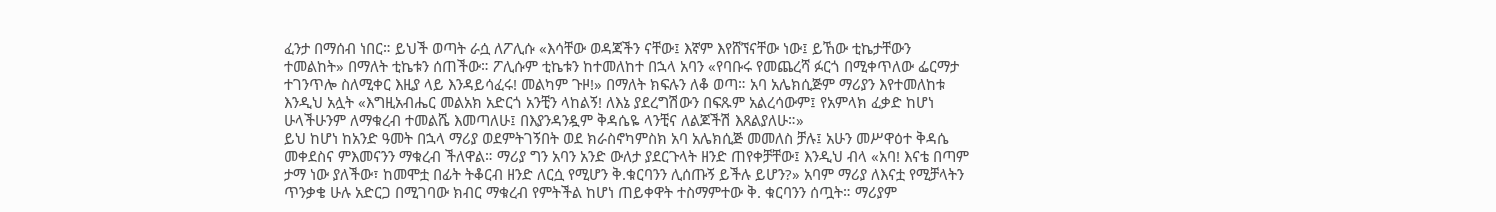ፈንታ በማሰብ ነበር። ይህች ወጣት ራሷ ለፖሊሱ «እሳቸው ወዳጃችን ናቸው፤ እኛም እየሸኘናቸው ነው፤ ይኸው ቲኬታቸውን ተመልከት» በማለት ቲኬቱን ሰጠችው። ፖሊሱም ቲኬቱን ከተመለከተ በኋላ አባን «የባቡሩ የመጨረሻ ፉርጎ በሚቀጥለው ፌርማታ ተገንጥሎ ስለሚቀር እዚያ ላይ እንዳይሳፈሩ! መልካም ጉዞ!» በማለት ክፍሉን ለቆ ወጣ። አባ አሌክሲጅም ማሪያን እየተመለከቱ እንዲህ አሏት «እግዚአብሔር መልአክ አድርጎ አንቺን ላከልኝ! ለእኔ ያደረግሽውን በፍጹም አልረሳውም፤ የአምላክ ፈቃድ ከሆነ ሁላችሁንም ለማቁረብ ተመልሼ እመጣለሁ፤ በእያንዳንዷም ቅዳሴዬ ላንቺና ለልጆችሽ እጸልያለሁ።»
ይህ ከሆነ ከአንድ ዓመት በኋላ ማሪያ ወደምትገኝበት ወደ ክራስኖካምስክ አባ አሌክሲጅ መመለስ ቻሉ፤ አሁን መሥዋዕተ ቅዳሴ መቀደስና ምእመናንን ማቁረብ ችለዋል። ማሪያ ግን አባን አንድ ውለታ ያደርጉላት ዘንድ ጠየቀቻቸው፤ እንዲህ ብላ «አባ! እናቴ በጣም ታማ ነው ያለችው፣ ከመሞቷ በፊት ትቆርብ ዘንድ ለርሷ የሚሆን ቅ.ቁርባንን ሊሰጡኝ ይችሉ ይሆን?» አባም ማሪያ ለእናቷ የሚቻላትን ጥንቃቄ ሁሉ አድርጋ በሚገባው ክብር ማቁረብ የምትችል ከሆነ ጠይቀዋት ተስማምተው ቅ. ቁርባንን ሰጧት። ማሪያም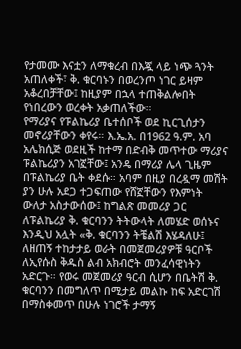የታመሙ እናቷን ለማቁረብ በእጇ ላይ ነጭ ጓንት አጠለቀች፣ ቅ. ቁርባኑን በወረንጦ ነገር ይዛም አቆረበቻቸው፤ ከዚያም በኋላ ተጠቅልሎበት የነበረውን ወረቀት አቃጠለችው።
የማሪያና የፑልኬሪያ ቤተሰቦች ወደ ኪርጊሰታን መኖሪያቸውን ቀየሩ። እ.ኤ.አ. በ1962 ዓ.ም. አባ አሌክሲጅ ወደዚች ከተማ በድብቅ መጥተው ማሪያና ፑልኬሪያን አገኟቸው፤ አንዴ በማሪያ ሌላ ጊዜም በፑልኬሪያ ቤት ቀደሱ። አባም በዚያ በረዷማ መሽት ያን ሁሉ አደጋ ተጋፍጠው የሸኟቸውን የእምነት ውለታ አስታውሰው፤ ከግልጽ መመሪያ ጋር ለፑልኬሪያ ቅ. ቁርባንን ትትውላት ለመሄድ ወሰኑና እንዲህ አሏት «ቅ. ቁርባንን ትቼልሽ እሄዳለሁ፤ ለዘጠኝ ተከታታይ ወራት በመጀመሪያዎቹ ዓርቦች ለኢየሱስ ቅዱስ ልብ አክብሮት መንፈሳዊነትን አድርጉ። የወሩ መጀመሪያ ዓርብ ሲሆን በቤትሽ ቅ. ቁርባንን በመግለጥ በሚታይ መልኩ ከፍ አድርገሽ በማስቀመጥ በሁሉ ነገሮች ታማኝ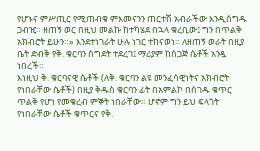የሆኑና ምሥጢር የሚጠብቁ ምእመናንን ጠርተሽ አብራችው እንዲሰግዱ ጋብዢ። ዘጠኝ ወር በዚህ መልኩ ከተካሄደ በኋላ ቁረቢው፤ ግን በጥልቅ አክብሮት ይሁን።» እንደተነገራት ሁሉ ነገር ተከናወነ። ለዘጠኝ ወራት በዚያ ቤት ድብቅ የቅ. ቁርባን ስግደት ተደረገ፤ ማሪያም ከሰጋጅ ሴቶች አንዷ ነበረች።
እነዚህ ቅ. ቁርባናዊ ሴቶች (ለቅ. ቁርባን ልዩ መንፈሳዊነትና አክብሮት የነበራቸው ሴቶች) በዚያ ቅዱስ ቁርባን ፊት በአምልኮ በሰገዱ ቁጥር ጥልቅ የሆነ የመቁረብ ምኞት ነበራቸው። ሆኖም ግን ይህ ፍላጎት የነበራቸው ሴቶች ቁጥርና የቅ.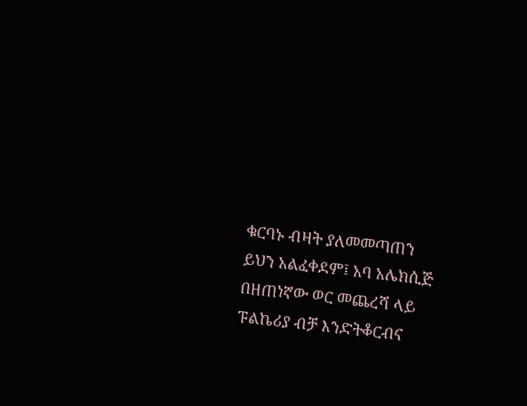ቁርባኑ ብዛት ያለመመጣጠን ይህን አልፈቀደም፤ አባ አሌክሲጅ በዘጠነኛው ወር መጨረሻ ላይ ፑልኬሪያ ብቻ እንድትቆርብና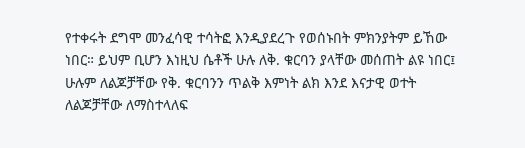የተቀሩት ደግሞ መንፈሳዊ ተሳትፎ እንዲያደረጉ የወሰኑበት ምክንያትም ይኸው ነበር። ይህም ቢሆን እነዚህ ሴቶች ሁሉ ለቅ. ቁርባን ያላቸው መሰጠት ልዩ ነበር፤ ሁሉም ለልጆቻቸው የቅ. ቁርባንን ጥልቅ እምነት ልክ እንደ እናታዊ ወተት ለልጆቻቸው ለማስተላለፍ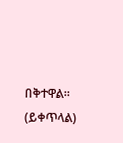በቅተዋል።
(ይቀጥላል)